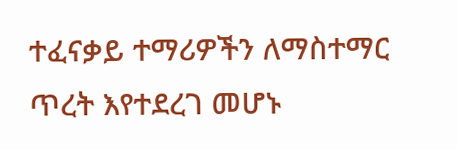ተፈናቃይ ተማሪዎችን ለማስተማር ጥረት እየተደረገ መሆኑ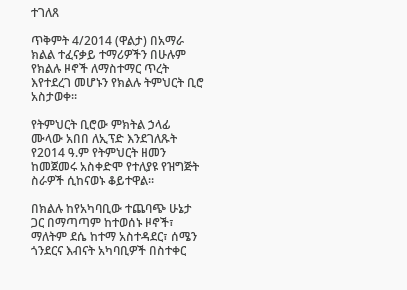ተገለጸ

ጥቅምት 4/2014 (ዋልታ) በአማራ ክልል ተፈናቃይ ተማሪዎችን በሁሉም የክልሉ ዞኖች ለማስተማር ጥረት እየተደረገ መሆኑን የክልሉ ትምህርት ቢሮ አስታወቀ።

የትምህርት ቢሮው ምክትል ኃላፊ ሙላው አበበ ለኢፕድ እንደገለጹት የ2014 ዓ.ም የትምህርት ዘመን ከመጀመሩ አስቀድሞ የተለያዩ የዝግጅት ስራዎች ሲከናወኑ ቆይተዋል።

በክልሉ ከየአካባቢው ተጨባጭ ሁኔታ ጋር በማጣጣም ከተወሰኑ ዞኖች፣ ማለትም ደሴ ከተማ አስተዳደር፣ ሰሜን ጎንደርና እብናት አካባቢዎች በስተቀር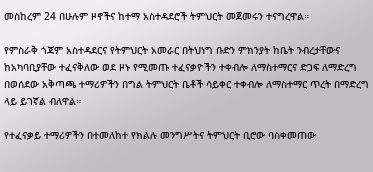መስከረም 24 በሁሉም ዞኖችና ከተማ አስተዳደሮች ትምህርት መጀመሩን ተናግረዋል።

የምስራቅ ጎጃም አስተዳደርና የትምህርት አመራር በትህነግ ቡድን ምክንያት ከቤት ንብረታቸውና ከአካባቢያቸው ተፈናቅለው ወደ ዞኑ የሚመጡ ተፈናቃዮችን ተቀብሎ ለማስተማርና ድጋፍ ለማድረግ በወሰደው አቅጣጫ ተማሪዎችን በግል ትምህርት ቤቶች ሳይቀር ተቀብሎ ለማስተማር ጥረት በማድረግ ላይ ይገኛል ብለዋል።

የተፈናቃይ ተማሪዎችን በተመለከተ የክልሉ መንግሥትና ትምህርት ቢሮው ባስቀመጠው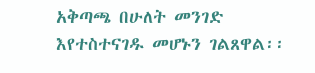አቅጣጫ በሁለት መንገድ እየተስተናገዱ መሆኑን ገልጸዋል፡፡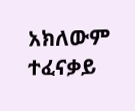አክለውም ተፈናቃይ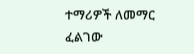ተማሪዎች ለመማር ፈልገው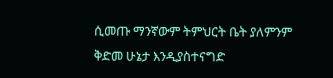ሲመጡ ማንኛውም ትምህርት ቤት ያለምንም ቅድመ ሁኔታ እንዲያስተናግድ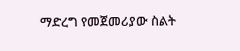ማድረግ የመጀመሪያው ስልት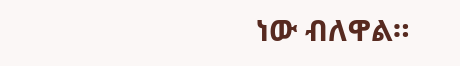ነው ብለዋል።